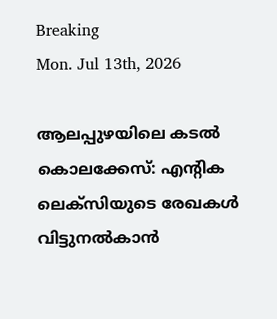Breaking
Mon. Jul 13th, 2026

ആലപ്പുഴയിലെ കടല്‍ കൊലക്കേസ്: എന്റിക ലെക്‌സിയുടെ രേഖകള്‍ വിട്ടുനല്‍കാന്‍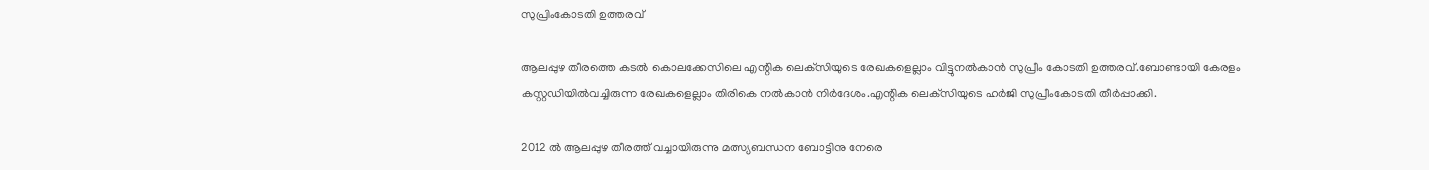സുപ്രിംകോടതി ഉത്തരവ്

ആലപ്പുഴ തീരത്തെ കടല്‍ കൊലക്കേസിലെ എന്റിക ലെക്‌സിയുടെ രേഖകളെല്ലാം വിട്ടുനല്‍കാന്‍ സുപ്രീം കോടതി ഉത്തരവ്.ബോണ്ടായി കേരളം കസ്റ്റഡിയില്‍വച്ചിരുന്ന രേഖകളെല്ലാം തിരികെ നല്‍കാന്‍ നിര്‍ദേശം.എന്റിക ലെക്‌സിയുടെ ഹര്‍ജി സുപ്രീംകോടതി തീര്‍പ്പാക്കി.

2012 ല്‍ ആലപ്പുഴ തീരത്ത് വച്ചായിരുന്നു മത്സ്യബന്ധന ബോട്ടിനു നേരെ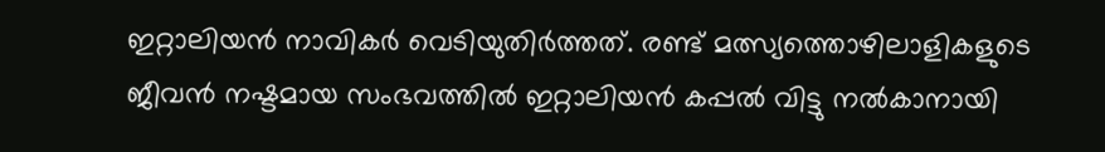ഇറ്റാലിയന്‍ നാവികര്‍ വെടിയുതിര്‍ത്തത്. രണ്ട് മത്സ്യത്തൊഴിലാളികളുടെ ജീവന്‍ നഷ്ടമായ സംഭവത്തില്‍ ഇറ്റാലിയന്‍ കപ്പല്‍ വിട്ടു നല്‍കാനായി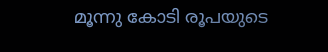മൂന്നു കോടി രൂപയുടെ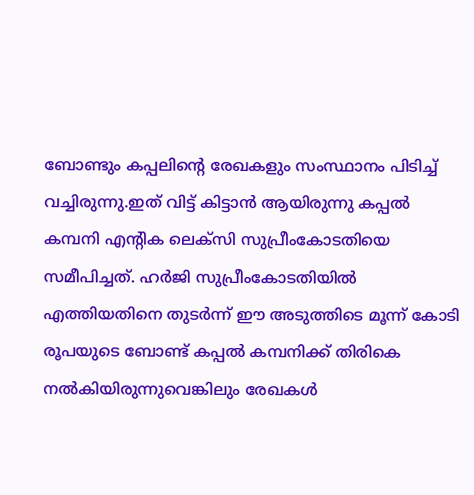ബോണ്ടും കപ്പലിന്റെ രേഖകളും സംസ്ഥാനം പിടിച്ച് വച്ചിരുന്നു.ഇത് വിട്ട് കിട്ടാന്‍ ആയിരുന്നു കപ്പല്‍ കമ്പനി എന്റിക ലെക്‌സി സുപ്രീംകോടതിയെ സമീപിച്ചത്. ഹര്‍ജി സുപ്രീംകോടതിയില്‍ എത്തിയതിനെ തുടര്‍ന്ന് ഈ അടുത്തിടെ മൂന്ന് കോടി രൂപയുടെ ബോണ്ട് കപ്പല്‍ കമ്പനിക്ക് തിരികെ നല്‍കിയിരുന്നുവെങ്കിലും രേഖകള്‍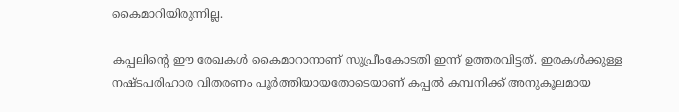കൈമാറിയിരുന്നില്ല.

കപ്പലിന്റെ ഈ രേഖകള്‍ കൈമാറാനാണ് സുപ്രീംകോടതി ഇന്ന് ഉത്തരവിട്ടത്. ഇരകള്‍ക്കുള്ള നഷ്ടപരിഹാര വിതരണം പൂര്‍ത്തിയായതോടെയാണ് കപ്പല്‍ കമ്പനിക്ക് അനുകൂലമായ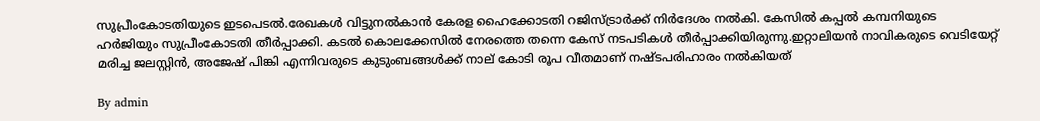സുപ്രീംകോടതിയുടെ ഇടപെടല്‍.രേഖകള്‍ വിട്ടുനല്‍കാന്‍ കേരള ഹൈക്കോടതി റജിസ്ട്രാര്‍ക്ക് നിര്‍ദേശം നല്‍കി. കേസില്‍ കപ്പല്‍ കമ്പനിയുടെ ഹര്‍ജിയും സുപ്രീംകോടതി തീര്‍പ്പാക്കി. കടല്‍ കൊലക്കേസില്‍ നേരത്തെ തന്നെ കേസ് നടപടികള്‍ തീര്‍പ്പാക്കിയിരുന്നു.ഇറ്റാലിയന്‍ നാവികരുടെ വെടിയേറ്റ് മരിച്ച ജലസ്റ്റിന്‍, അജേഷ് പിങ്കി എന്നിവരുടെ കുടുംബങ്ങള്‍ക്ക് നാല് കോടി രൂപ വീതമാണ് നഷ്ടപരിഹാരം നല്‍കിയത്

By admin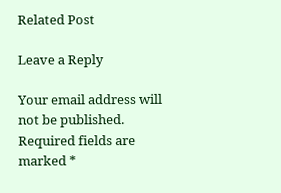Related Post

Leave a Reply

Your email address will not be published. Required fields are marked *